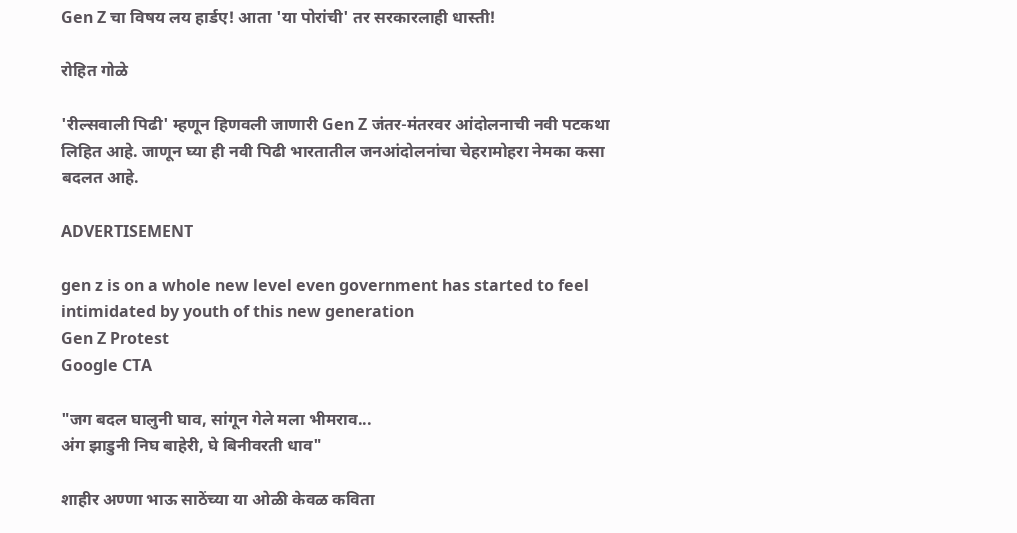Gen Z चा विषय लय हार्डए! आता 'या पोरांची' तर सरकारलाही धास्ती!

रोहित गोळे

'रील्सवाली पिढी' म्हणून हिणवली जाणारी Gen Z जंतर-मंतरवर आंदोलनाची नवी पटकथा लिहित आहे. जाणून घ्या ही नवी पिढी भारतातील जनआंदोलनांचा चेहरामोहरा नेमका कसा बदलत आहे.

ADVERTISEMENT

gen z is on a whole new level even government has started to feel intimidated by youth of this new generation
Gen Z Protest
Google CTA

"जग बदल घालुनी घाव, सांगून गेले मला भीमराव...
अंग झाडुनी निघ बाहेरी, घे बिनीवरती धाव"

शाहीर अण्णा भाऊ साठेंच्या या ओळी केवळ कविता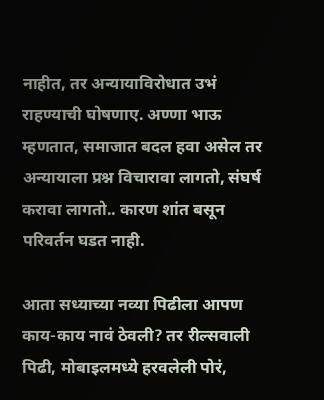नाहीत, तर अन्यायाविरोधात उभं राहण्याची घोषणाए. अण्णा भाऊ म्हणतात, समाजात बदल हवा असेल तर अन्यायाला प्रश्न विचारावा लागतो, संघर्ष करावा लागतो.. कारण शांत बसून परिवर्तन घडत नाही.

आता सध्याच्या नव्या पिढीला आपण काय-काय नावं ठेवली? तर रील्सवाली पिढी, मोबाइलमध्ये हरवलेली पोरं,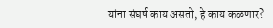यांना संघर्ष काय असतो, हे काय कळणार?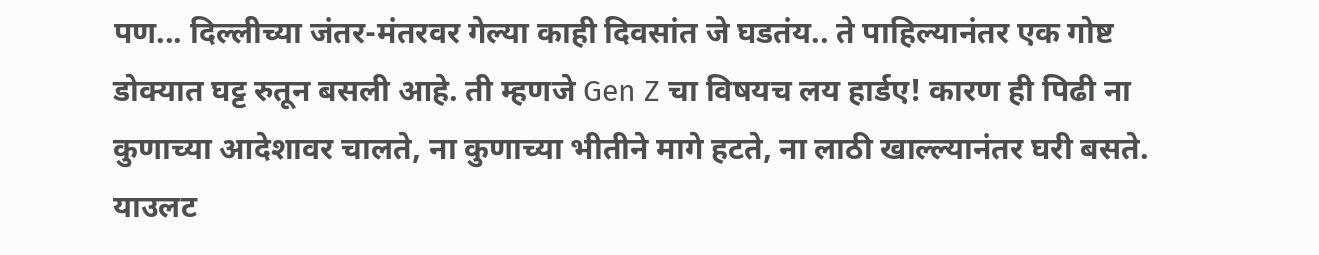पण... दिल्लीच्या जंतर-मंतरवर गेल्या काही दिवसांत जे घडतंय.. ते पाहिल्यानंतर एक गोष्ट डोक्यात घट्ट रुतून बसली आहे. ती म्हणजे Gen Z चा विषयच लय हार्डए! कारण ही पिढी ना कुणाच्या आदेशावर चालते, ना कुणाच्या भीतीने मागे हटते, ना लाठी खाल्ल्यानंतर घरी बसते. याउलट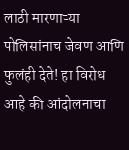लाठी मारणाऱ्या पोलिसांनाच जेवण आणि फुलंही देते! हा विरोध आहे की आंदोलनाचा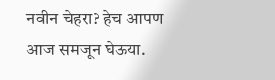नवीन चेहरा? हेच आपण आज समजून घेऊया.